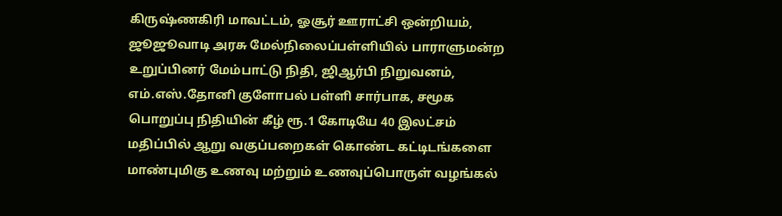கிருஷ்ணகிரி மாவட்டம், ஓசூர் ஊராட்சி ஒன்றியம், ஜூஜூவாடி அரசு மேல்நிலைப்பள்ளியில் பாராளுமன்ற உறுப்பினர் மேம்பாட்டு நிதி, ஜிஆர்பி நிறுவனம், எம்.எஸ்.தோனி குளோபல் பள்ளி சார்பாக, சமூக பொறுப்பு நிதியின் கீழ் ரூ.1 கோடியே 40 இலட்சம் மதிப்பில் ஆறு வகுப்பறைகள் கொண்ட கட்டிடங்களை மாண்புமிகு உணவு மற்றும் உணவுப்பொருள் வழங்கல்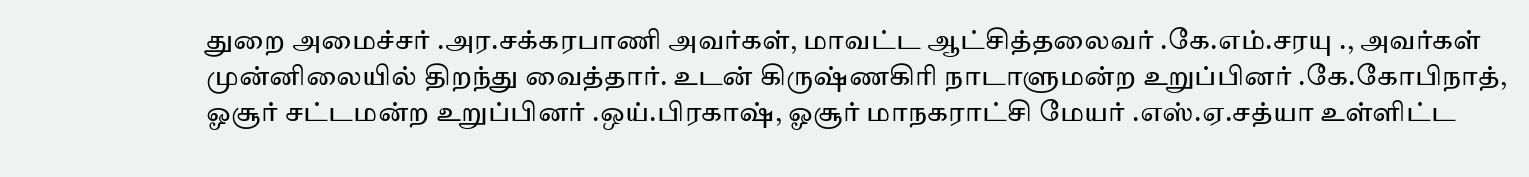துறை அமைச்சர் .அர.சக்கரபாணி அவர்கள், மாவட்ட ஆட்சித்தலைவர் .கே.எம்.சரயு ., அவர்கள் முன்னிலையில் திறந்து வைத்தார். உடன் கிருஷ்ணகிரி நாடாளுமன்ற உறுப்பினர் .கே.கோபிநாத், ஓசூர் சட்டமன்ற உறுப்பினர் .ஒய்.பிரகாஷ், ஓசூர் மாநகராட்சி மேயர் .எஸ்.ஏ.சத்யா உள்ளிட்ட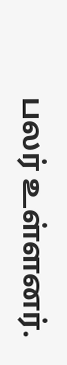பலர் உள்ளனர்.